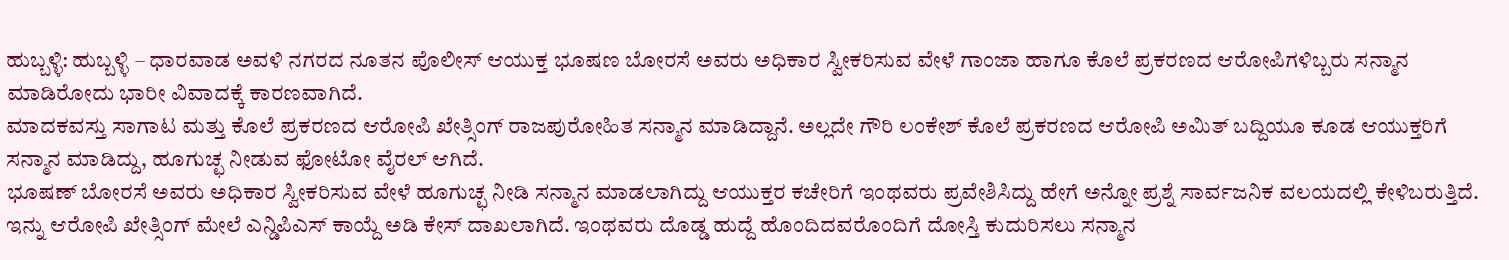ಹುಬ್ಬಳ್ಳಿ: ಹುಬ್ಬಳ್ಳಿ – ಧಾರವಾಡ ಅವಳಿ ನಗರದ ನೂತನ ಪೊಲೀಸ್ ಆಯುಕ್ತ ಭೂಷಣ ಬೋರಸೆ ಅವರು ಅಧಿಕಾರ ಸ್ವೀಕರಿಸುವ ವೇಳೆ ಗಾಂಜಾ ಹಾಗೂ ಕೊಲೆ ಪ್ರಕರಣದ ಆರೋಪಿಗಳಿಬ್ಬರು ಸನ್ಮಾನ ಮಾಡಿರೋದು ಭಾರೀ ವಿವಾದಕ್ಕೆ ಕಾರಣವಾಗಿದೆ.
ಮಾದಕವಸ್ತು ಸಾಗಾಟ ಮತ್ತು ಕೊಲೆ ಪ್ರಕರಣದ ಆರೋಪಿ ಖೇತ್ಸಿಂಗ್ ರಾಜಪುರೋಹಿತ ಸನ್ಮಾನ ಮಾಡಿದ್ದಾನೆ. ಅಲ್ಲದೇ ಗೌರಿ ಲಂಕೇಶ್ ಕೊಲೆ ಪ್ರಕರಣದ ಆರೋಪಿ ಅಮಿತ್ ಬದ್ದಿಯೂ ಕೂಡ ಆಯುಕ್ತರಿಗೆ ಸನ್ಮಾನ ಮಾಡಿದ್ದು, ಹೂಗುಚ್ಛ ನೀಡುವ ಫೋಟೋ ವೈರಲ್ ಆಗಿದೆ.
ಭೂಷಣ್ ಬೋರಸೆ ಅವರು ಅಧಿಕಾರ ಸ್ವೀಕರಿಸುವ ವೇಳೆ ಹೂಗುಚ್ಛ ನೀಡಿ ಸನ್ಮಾನ ಮಾಡಲಾಗಿದ್ದು ಆಯುಕ್ತರ ಕಚೇರಿಗೆ ಇಂಥವರು ಪ್ರವೇಶಿಸಿದ್ದು ಹೇಗೆ ಅನ್ನೋ ಪ್ರಶ್ನೆ ಸಾರ್ವಜನಿಕ ವಲಯದಲ್ಲಿ ಕೇಳಿಬರುತ್ತಿದೆ.
ಇನ್ನು ಆರೋಪಿ ಖೇತ್ಸಿಂಗ್ ಮೇಲೆ ಎನ್ಡಿಪಿಎಸ್ ಕಾಯ್ದೆ ಅಡಿ ಕೇಸ್ ದಾಖಲಾಗಿದೆ. ಇಂಥವರು ದೊಡ್ಡ ಹುದ್ದೆ ಹೊಂದಿದವರೊಂದಿಗೆ ದೋಸ್ತಿ ಕುದುರಿಸಲು ಸನ್ಮಾನ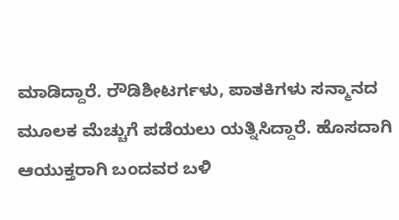ಮಾಡಿದ್ದಾರೆ. ರೌಡಿಶೀಟರ್ಗಳು, ಪಾತಕಿಗಳು ಸನ್ಮಾನದ ಮೂಲಕ ಮೆಚ್ಚುಗೆ ಪಡೆಯಲು ಯತ್ನಿಸಿದ್ದಾರೆ. ಹೊಸದಾಗಿ ಆಯುಕ್ತರಾಗಿ ಬಂದವರ ಬಳಿ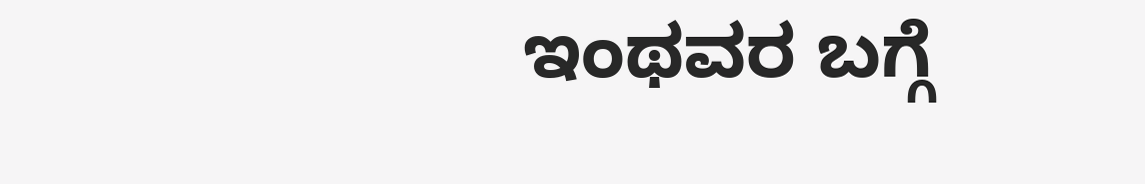ಇಂಥವರ ಬಗ್ಗೆ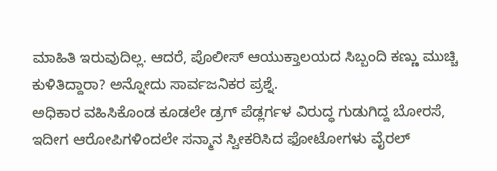ಮಾಹಿತಿ ಇರುವುದಿಲ್ಲ. ಆದರೆ, ಪೊಲೀಸ್ ಆಯುಕ್ತಾಲಯದ ಸಿಬ್ಬಂದಿ ಕಣ್ಣು ಮುಚ್ಚಿ ಕುಳಿತಿದ್ದಾರಾ? ಅನ್ನೋದು ಸಾರ್ವಜನಿಕರ ಪ್ರಶ್ನೆ.
ಅಧಿಕಾರ ವಹಿಸಿಕೊಂಡ ಕೂಡಲೇ ಡ್ರಗ್ ಪೆಡ್ಲರ್ಗಳ ವಿರುದ್ಧ ಗುಡುಗಿದ್ದ ಬೋರಸೆ, ಇದೀಗ ಆರೋಪಿಗಳಿಂದಲೇ ಸನ್ಮಾನ ಸ್ವೀಕರಿಸಿದ ಫೋಟೋಗಳು ವೈರಲ್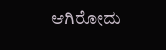ಆಗಿರೋದು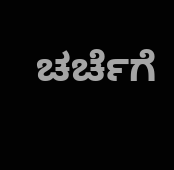ಚರ್ಚೆಗೆ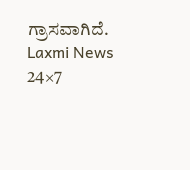ಗ್ರಾಸವಾಗಿದೆ.
Laxmi News 24×7